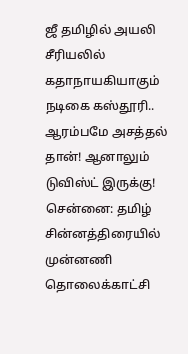ஜீ தமிழில் அயலி சீரியலில் கதாநாயகியாகும் நடிகை கஸ்தூரி.. ஆரம்பமே அசத்தல் தான்! ஆனாலும் டுவிஸ்ட் இருக்கு!
சென்னை: தமிழ் சின்னத்திரையில் முன்னணி தொலைக்காட்சி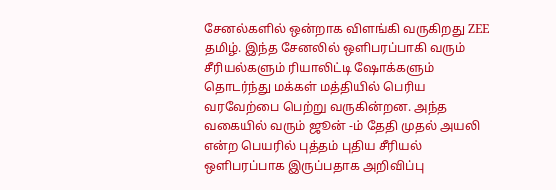சேனல்களில் ஒன்றாக விளங்கி வருகிறது ZEE தமிழ். இந்த சேனலில் ஒளிபரப்பாகி வரும் சீரியல்களும் ரியாலிட்டி ஷோக்களும் தொடர்ந்து மக்கள் மத்தியில் பெரிய வரவேற்பை பெற்று வருகின்றன. அந்த வகையில் வரும் ஜூன் -ம் தேதி முதல் அயலி என்ற பெயரில் புத்தம் புதிய சீரியல் ஒளிபரப்பாக இருப்பதாக அறிவிப்பு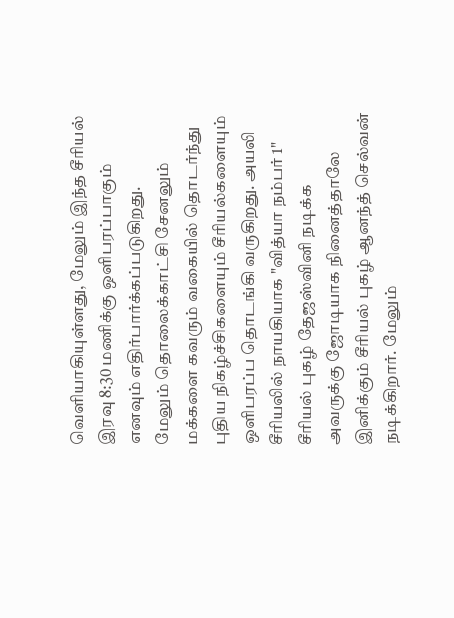வெளியாகியுள்ளது, மேலும் இந்த சீரியல் இரவு 8:30 மணிக்கு ஒளிபரப்பாகும் எனவும் எதிர்பார்க்கப்படுகிறது.
மேலும் தொலைக்காட்சி சேனலும் மக்களை கவரும் வகையில் தொடர்ந்து புதிய நிகழ்ச்சிகளையும் சீரியல்களையும் ஒளிபரப்ப தொடங்கி வருகிறது. அயலி சீரியலில் நாயகியாக "வித்யா நம்பர் 1" சீரியல் புகழ் தேஜஸ்வினி நடிக்க அவருக்கு ஜோடியாக நினைத்தாலே இனிக்கும் சீரியல் புகழ் ஆனந்த் செல்வன் நடிக்கிறார். மேலும்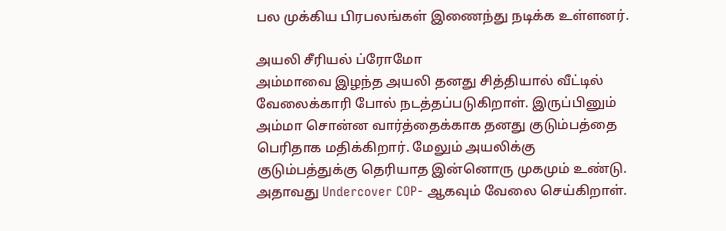பல முக்கிய பிரபலங்கள் இணைந்து நடிக்க உள்ளனர்.

அயலி சீரியல் ப்ரோமோ
அம்மாவை இழந்த அயலி தனது சித்தியால் வீட்டில் வேலைக்காரி போல் நடத்தப்படுகிறாள். இருப்பினும் அம்மா சொன்ன வார்த்தைக்காக தனது குடும்பத்தை பெரிதாக மதிக்கிறார். மேலும் அயலிக்கு குடும்பத்துக்கு தெரியாத இன்னொரு முகமும் உண்டு. அதாவது Undercover COP- ஆகவும் வேலை செய்கிறாள்.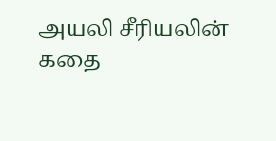அயலி சீரியலின் கதை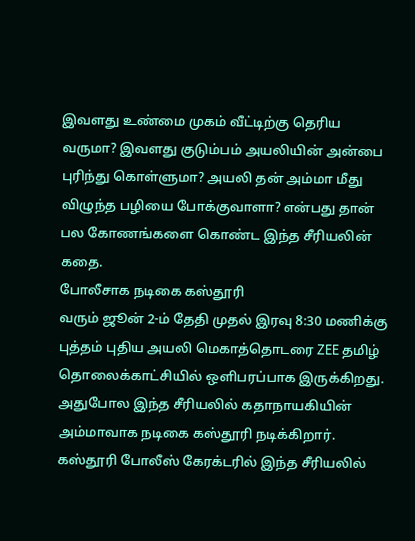இவளது உண்மை முகம் வீட்டிற்கு தெரிய வருமா? இவளது குடும்பம் அயலியின் அன்பை புரிந்து கொள்ளுமா? அயலி தன் அம்மா மீது விழுந்த பழியை போக்குவாளா? என்பது தான் பல கோணங்களை கொண்ட இந்த சீரியலின் கதை.
போலீசாக நடிகை கஸ்தூரி
வரும் ஜூன் 2-ம் தேதி முதல் இரவு 8:30 மணிக்கு புத்தம் புதிய அயலி மெகாத்தொடரை ZEE தமிழ் தொலைக்காட்சியில் ஒளிபரப்பாக இருக்கிறது. அதுபோல இந்த சீரியலில் கதாநாயகியின் அம்மாவாக நடிகை கஸ்தூரி நடிக்கிறார். கஸ்தூரி போலீஸ் கேரக்டரில் இந்த சீரியலில்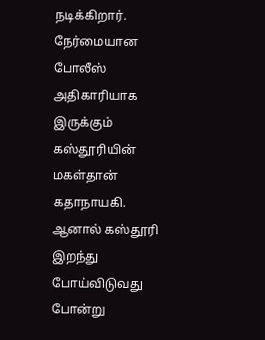நடிக்கிறார். நேர்மையான போலீஸ் அதிகாரியாக இருக்கும் கஸ்தூரியின் மகள்தான் கதாநாயகி. ஆனால் கஸ்தூரி இறந்து போய்விடுவது போன்று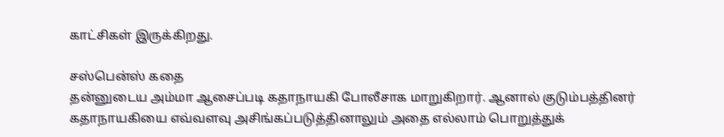காட்சிகள் இருக்கிறது.

சஸ்பென்ஸ் கதை
தன்னுடைய அம்மா ஆசைப்படி கதாநாயகி போலீசாக மாறுகிறார். ஆனால் குடும்பத்தினர் கதாநாயகியை எவ்வளவு அசிங்கப்படுத்தினாலும் அதை எல்லாம் பொறுத்துக்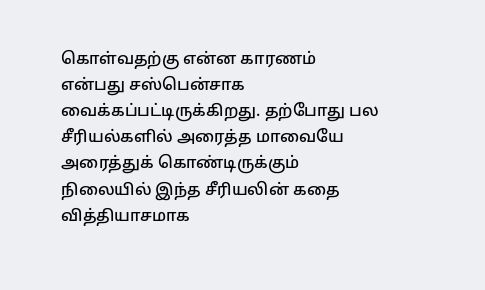கொள்வதற்கு என்ன காரணம் என்பது சஸ்பென்சாக வைக்கப்பட்டிருக்கிறது. தற்போது பல சீரியல்களில் அரைத்த மாவையே அரைத்துக் கொண்டிருக்கும் நிலையில் இந்த சீரியலின் கதை வித்தியாசமாக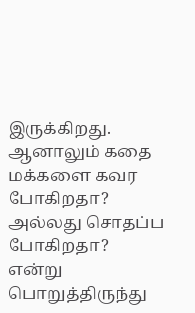இருக்கிறது. ஆனாலும் கதை மக்களை கவர போகிறதா? அல்லது சொதப்ப போகிறதா? என்று பொறுத்திருந்து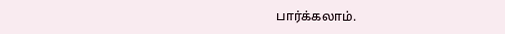பார்க்கலாம்.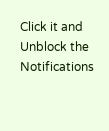Click it and Unblock the Notifications